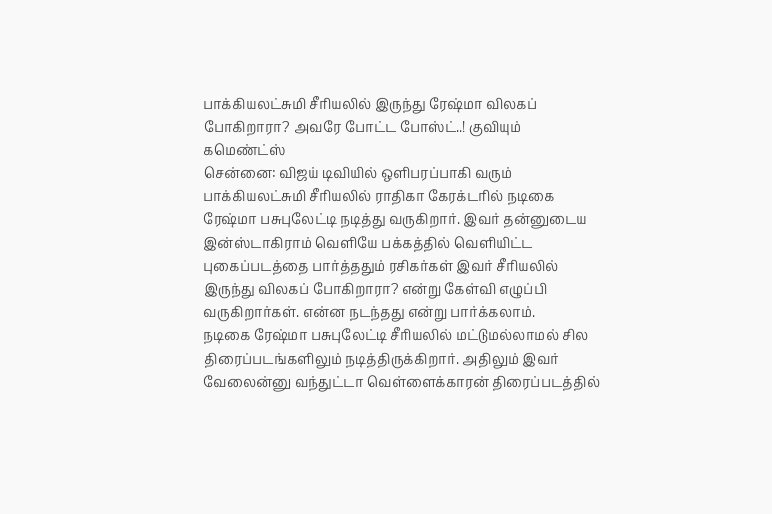பாக்கியலட்சுமி சீரியலில் இருந்து ரேஷ்மா விலகப் போகிறாரா? அவரே போட்ட போஸ்ட்..! குவியும் கமெண்ட்ஸ்
சென்னை: விஜய் டிவியில் ஒளிபரப்பாகி வரும் பாக்கியலட்சுமி சீரியலில் ராதிகா கேரக்டரில் நடிகை ரேஷ்மா பசுபுலேட்டி நடித்து வருகிறார். இவர் தன்னுடைய இன்ஸ்டாகிராம் வெளியே பக்கத்தில் வெளியிட்ட புகைப்படத்தை பார்த்ததும் ரசிகர்கள் இவர் சீரியலில் இருந்து விலகப் போகிறாரா? என்று கேள்வி எழுப்பி வருகிறார்கள். என்ன நடந்தது என்று பார்க்கலாம்.
நடிகை ரேஷ்மா பசுபுலேட்டி சீரியலில் மட்டுமல்லாமல் சில திரைப்படங்களிலும் நடித்திருக்கிறார். அதிலும் இவர் வேலைன்னு வந்துட்டா வெள்ளைக்காரன் திரைப்படத்தில்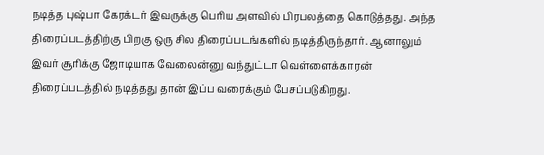நடித்த புஷ்பா கேரக்டர் இவருக்கு பெரிய அளவில் பிரபலத்தை கொடுத்தது. அந்த திரைப்படத்திற்கு பிறகு ஒரு சில திரைப்படங்களில் நடித்திருந்தார். ஆனாலும் இவர் சூரிக்கு ஜோடியாக வேலைன்னு வந்துட்டா வெள்ளைக்காரன் திரைப்படத்தில் நடித்தது தான் இப்ப வரைக்கும் பேசப்படுகிறது.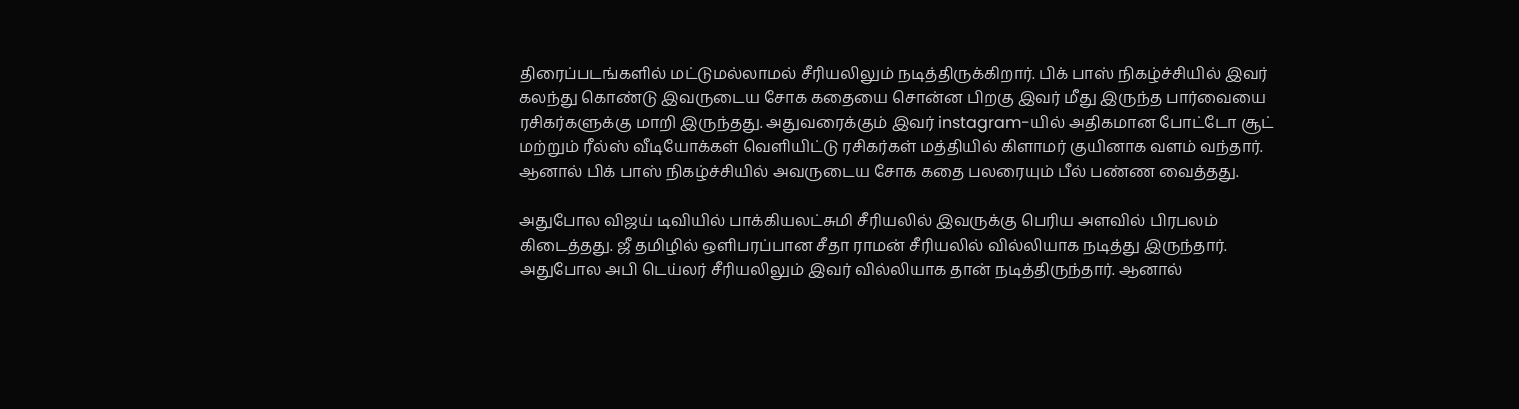திரைப்படங்களில் மட்டுமல்லாமல் சீரியலிலும் நடித்திருக்கிறார். பிக் பாஸ் நிகழ்ச்சியில் இவர் கலந்து கொண்டு இவருடைய சோக கதையை சொன்ன பிறகு இவர் மீது இருந்த பார்வையை ரசிகர்களுக்கு மாறி இருந்தது. அதுவரைக்கும் இவர் instagram-யில் அதிகமான போட்டோ சூட் மற்றும் ரீல்ஸ் வீடியோக்கள் வெளியிட்டு ரசிகர்கள் மத்தியில் கிளாமர் குயினாக வளம் வந்தார். ஆனால் பிக் பாஸ் நிகழ்ச்சியில் அவருடைய சோக கதை பலரையும் பீல் பண்ண வைத்தது.

அதுபோல விஜய் டிவியில் பாக்கியலட்சுமி சீரியலில் இவருக்கு பெரிய அளவில் பிரபலம் கிடைத்தது. ஜீ தமிழில் ஒளிபரப்பான சீதா ராமன் சீரியலில் வில்லியாக நடித்து இருந்தார். அதுபோல அபி டெய்லர் சீரியலிலும் இவர் வில்லியாக தான் நடித்திருந்தார். ஆனால்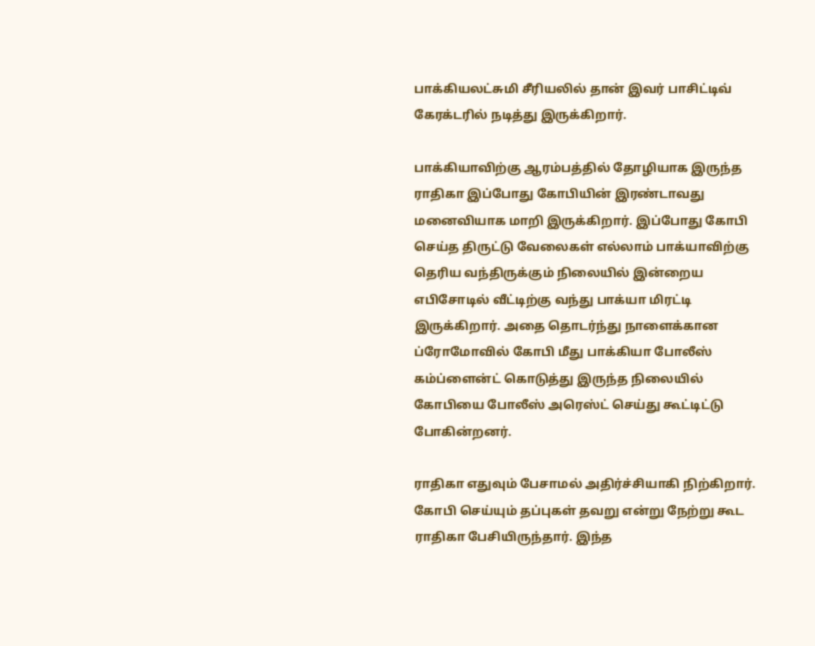பாக்கியலட்சுமி சீரியலில் தான் இவர் பாசிட்டிவ் கேரக்டரில் நடித்து இருக்கிறார்.

பாக்கியாவிற்கு ஆரம்பத்தில் தோழியாக இருந்த ராதிகா இப்போது கோபியின் இரண்டாவது மனைவியாக மாறி இருக்கிறார். இப்போது கோபி செய்த திருட்டு வேலைகள் எல்லாம் பாக்யாவிற்கு தெரிய வந்திருக்கும் நிலையில் இன்றைய எபிசோடில் வீட்டிற்கு வந்து பாக்யா மிரட்டி இருக்கிறார். அதை தொடர்ந்து நாளைக்கான ப்ரோமோவில் கோபி மீது பாக்கியா போலீஸ் கம்ப்ளைன்ட் கொடுத்து இருந்த நிலையில் கோபியை போலீஸ் அரெஸ்ட் செய்து கூட்டிட்டு போகின்றனர்.

ராதிகா எதுவும் பேசாமல் அதிர்ச்சியாகி நிற்கிறார். கோபி செய்யும் தப்புகள் தவறு என்று நேற்று கூட ராதிகா பேசியிருந்தார். இந்த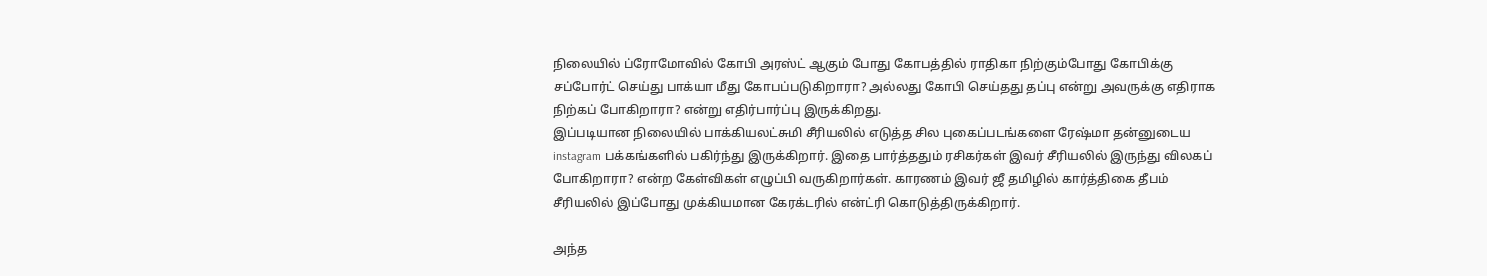நிலையில் ப்ரோமோவில் கோபி அரஸ்ட் ஆகும் போது கோபத்தில் ராதிகா நிற்கும்போது கோபிக்கு சப்போர்ட் செய்து பாக்யா மீது கோபப்படுகிறாரா? அல்லது கோபி செய்தது தப்பு என்று அவருக்கு எதிராக நிற்கப் போகிறாரா? என்று எதிர்பார்ப்பு இருக்கிறது.
இப்படியான நிலையில் பாக்கியலட்சுமி சீரியலில் எடுத்த சில புகைப்படங்களை ரேஷ்மா தன்னுடைய instagram பக்கங்களில் பகிர்ந்து இருக்கிறார். இதை பார்த்ததும் ரசிகர்கள் இவர் சீரியலில் இருந்து விலகப் போகிறாரா? என்ற கேள்விகள் எழுப்பி வருகிறார்கள். காரணம் இவர் ஜீ தமிழில் கார்த்திகை தீபம் சீரியலில் இப்போது முக்கியமான கேரக்டரில் என்ட்ரி கொடுத்திருக்கிறார்.

அந்த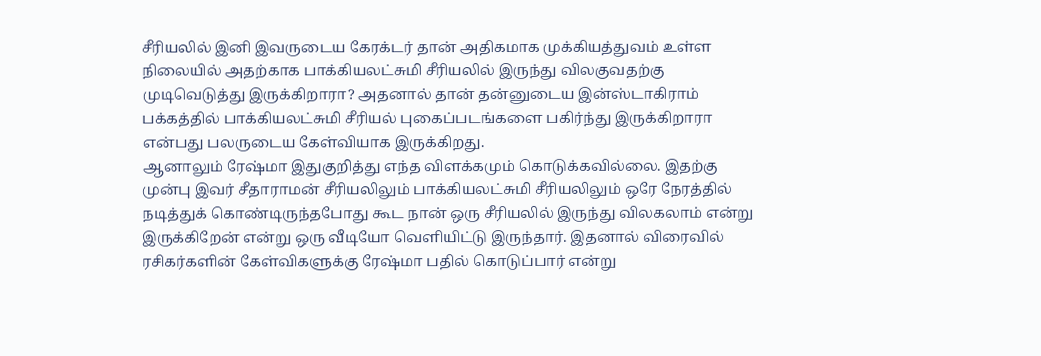சீரியலில் இனி இவருடைய கேரக்டர் தான் அதிகமாக முக்கியத்துவம் உள்ள நிலையில் அதற்காக பாக்கியலட்சுமி சீரியலில் இருந்து விலகுவதற்கு முடிவெடுத்து இருக்கிறாரா? அதனால் தான் தன்னுடைய இன்ஸ்டாகிராம் பக்கத்தில் பாக்கியலட்சுமி சீரியல் புகைப்படங்களை பகிர்ந்து இருக்கிறாரா என்பது பலருடைய கேள்வியாக இருக்கிறது.
ஆனாலும் ரேஷ்மா இதுகுறித்து எந்த விளக்கமும் கொடுக்கவில்லை. இதற்கு முன்பு இவர் சீதாராமன் சீரியலிலும் பாக்கியலட்சுமி சீரியலிலும் ஒரே நேரத்தில் நடித்துக் கொண்டிருந்தபோது கூட நான் ஒரு சீரியலில் இருந்து விலகலாம் என்று இருக்கிறேன் என்று ஒரு வீடியோ வெளியிட்டு இருந்தார். இதனால் விரைவில் ரசிகர்களின் கேள்விகளுக்கு ரேஷ்மா பதில் கொடுப்பார் என்று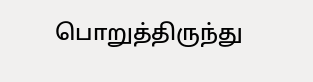பொறுத்திருந்து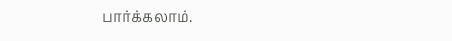பார்க்கலாம்.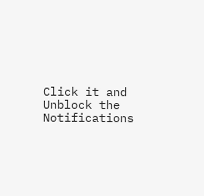Click it and Unblock the Notifications